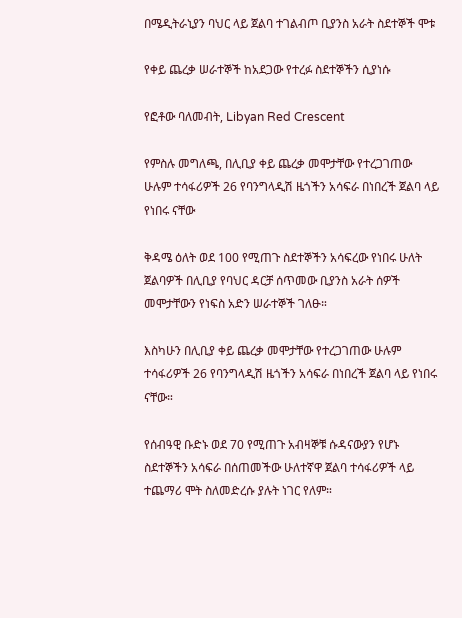በሜዲትራኒያን ባህር ላይ ጀልባ ተገልብጦ ቢያንስ አራት ስደተኞች ሞቱ

የቀይ ጨረቃ ሠራተኞች ከአደጋው የተረፉ ስደተኞችን ሲያነሱ

የፎቶው ባለመብት, Libyan Red Crescent

የምስሉ መግለጫ, በሊቢያ ቀይ ጨረቃ መሞታቸው የተረጋገጠው ሁሉም ተሳፋሪዎች 26 የባንግላዲሽ ዜጎችን አሳፍራ በነበረች ጀልባ ላይ የነበሩ ናቸው

ቅዳሜ ዕለት ወደ 100 የሚጠጉ ስደተኞችን አሳፍረው የነበሩ ሁለት ጀልባዎች በሊቢያ የባህር ዳርቻ ሰጥመው ቢያንስ አራት ሰዎች መሞታቸውን የነፍስ አድን ሠራተኞች ገለፁ።

እስካሁን በሊቢያ ቀይ ጨረቃ መሞታቸው የተረጋገጠው ሁሉም ተሳፋሪዎች 26 የባንግላዲሽ ዜጎችን አሳፍራ በነበረች ጀልባ ላይ የነበሩ ናቸው።

የሰብዓዊ ቡድኑ ወደ 70 የሚጠጉ አብዛኞቹ ሱዳናውያን የሆኑ ስደተኞችን አሳፍራ በሰጠመችው ሁለተኛዋ ጀልባ ተሳፋሪዎች ላይ ተጨማሪ ሞት ስለመድረሱ ያሉት ነገር የለም።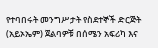የተባበሩት መንግሥታት የስደተኞች ድርጅት (አይኦኤም) ጀልባዎቹ በሰሜን አፍሪካ እና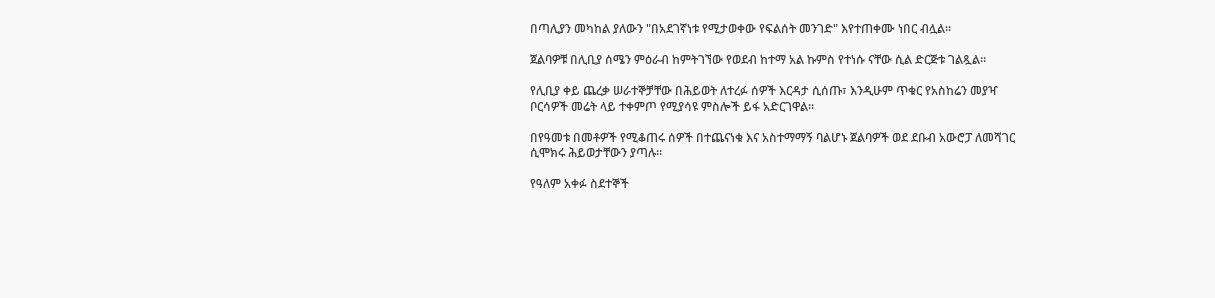በጣሊያን መካከል ያለውን "በአደገኛነቱ የሚታወቀው የፍልሰት መንገድ" እየተጠቀሙ ነበር ብሏል።

ጀልባዎቹ በሊቢያ ሰሜን ምዕራብ ከምትገኘው የወደብ ከተማ አል ኩምስ የተነሱ ናቸው ሲል ድርጅቱ ገልጿል።

የሊቢያ ቀይ ጨረቃ ሠራተኞቻቸው በሕይወት ለተረፉ ሰዎች እርዳታ ሲሰጡ፣ እንዲሁም ጥቁር የአስከሬን መያዣ ቦርሳዎች መሬት ላይ ተቀምጦ የሚያሳዩ ምስሎች ይፋ አድርገዋል።

በየዓመቱ በመቶዎች የሚቆጠሩ ሰዎች በተጨናነቁ እና አስተማማኝ ባልሆኑ ጀልባዎች ወደ ደቡብ አውሮፓ ለመሻገር ሲሞክሩ ሕይወታቸውን ያጣሉ።

የዓለም አቀፉ ስደተኞች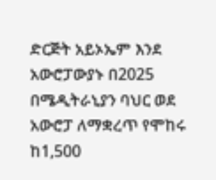ድርጅት አይኦኤም እንደ አውሮፓውያኑ በ2025 በሜዲትራኒያን ባህር ወደ አውሮፓ ለማቋረጥ የሞከሩ ከ1,500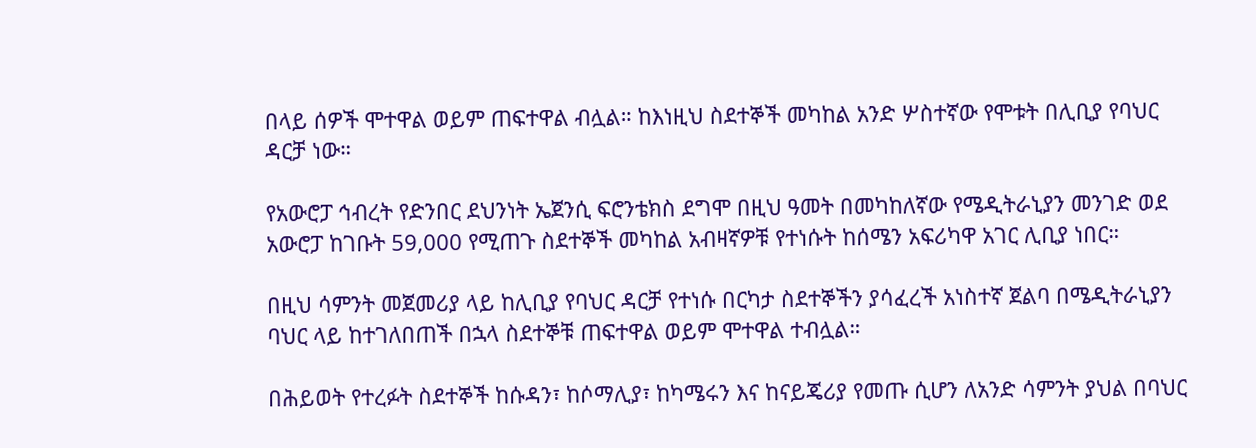በላይ ሰዎች ሞተዋል ወይም ጠፍተዋል ብሏል። ከእነዚህ ስደተኞች መካከል አንድ ሦስተኛው የሞቱት በሊቢያ የባህር ዳርቻ ነው።

የአውሮፓ ኅብረት የድንበር ደህንነት ኤጀንሲ ፍሮንቴክስ ደግሞ በዚህ ዓመት በመካከለኛው የሜዲትራኒያን መንገድ ወደ አውሮፓ ከገቡት 59,000 የሚጠጉ ስደተኞች መካከል አብዛኛዎቹ የተነሱት ከሰሜን አፍሪካዋ አገር ሊቢያ ነበር።

በዚህ ሳምንት መጀመሪያ ላይ ከሊቢያ የባህር ዳርቻ የተነሱ በርካታ ስደተኞችን ያሳፈረች አነስተኛ ጀልባ በሜዲትራኒያን ባህር ላይ ከተገለበጠች በኋላ ስደተኞቹ ጠፍተዋል ወይም ሞተዋል ተብሏል።

በሕይወት የተረፉት ስደተኞች ከሱዳን፣ ከሶማሊያ፣ ከካሜሩን እና ከናይጄሪያ የመጡ ሲሆን ለአንድ ሳምንት ያህል በባህር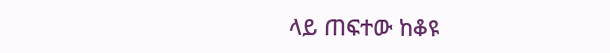ላይ ጠፍተው ከቆዩ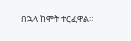በኋላ ከሞት ተርፈዋል።